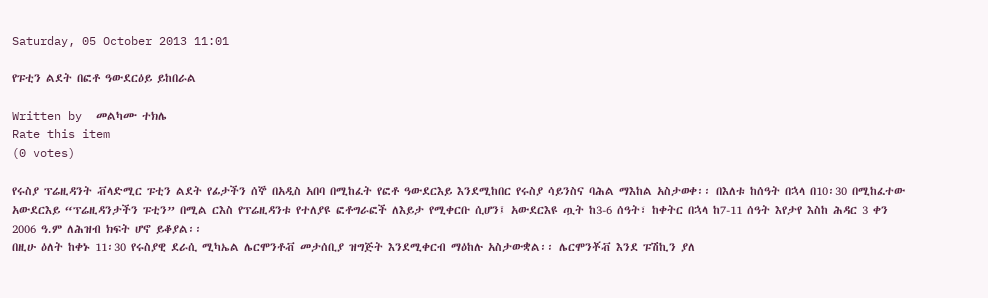Saturday, 05 October 2013 11:01

የፑቲን ልደት በፎቶ ዓውደርዕይ ይከበራል

Written by  መልካሙ ተክሌ
Rate this item
(0 votes)

የሩስያ ፕሬዚዳንት ቭላድሚር ፑቲን ልደት የፊታችን ሰኞ በአዲስ አበባ በሚከፈት የፎቶ ዓውደርእይ እንደሚከበር የሩስያ ሳይንስና ባሕል ማእከል አስታወቀ፡፡ በእለቱ ከሰዓት በኋላ በ10፡30 በሚከፈተው አውደርእይ “ፕሬዚዳንታችን ፑቲን” በሚል ርእስ የፕሬዚዳንቱ የተለያዩ ፎቶግራፎች ለእይታ የሚቀርቡ ሲሆን፤ አውደርእዩ ጧት ከ3-6 ሰዓት፣ ከቀትር በኋላ ከ7-11 ሰዓት እየታየ እስከ ሕዳር 3 ቀን 2006 ዓ.ም ለሕዝብ ክፍት ሆኖ ይቆያል፡፡
በዚሁ ዕለት ከቀኑ 11፡30 የሩስያዊ ደራሲ ሚካኤል ሌርሞንቶቭ መታሰቢያ ዝግጅት እንደሚቀርብ ማዕከሉ አስታውቋል፡፡ ሌርሞንቾቭ እንደ ፑሽኪን ያለ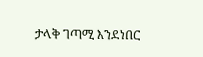ታላቅ ገጣሚ እንደነበር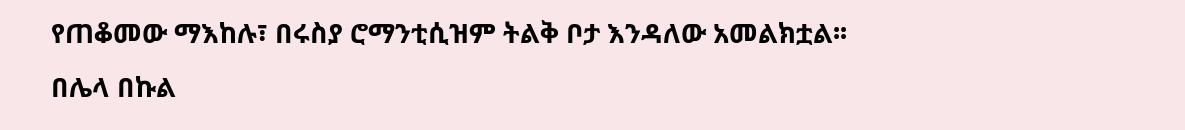የጠቆመው ማእከሉ፣ በሩስያ ሮማንቲሲዝም ትልቅ ቦታ እንዳለው አመልክቷል፡፡
በሌላ በኩል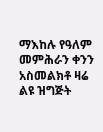ማእከሉ የዓለም መምሕራን ቀንን አስመልክቶ ዛሬ ልዩ ዝግጅት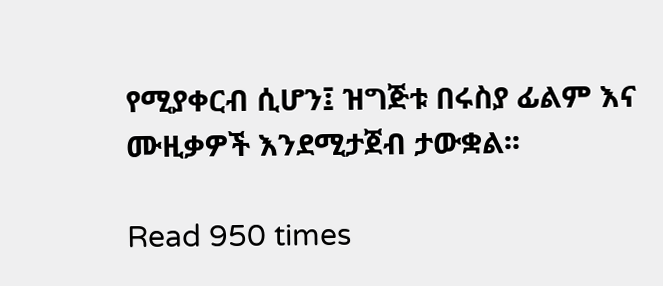የሚያቀርብ ሲሆን፤ ዝግጅቱ በሩስያ ፊልም እና ሙዚቃዎች እንደሚታጀብ ታውቋል፡፡

Read 950 times